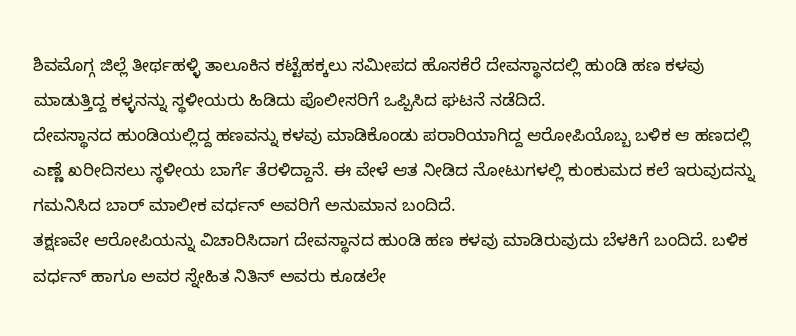ಶಿವಮೊಗ್ಗ ಜಿಲ್ಲೆ ತೀರ್ಥಹಳ್ಳಿ ತಾಲೂಕಿನ ಕಟ್ಟೆಹಕ್ಕಲು ಸಮೀಪದ ಹೊಸಕೆರೆ ದೇವಸ್ಥಾನದಲ್ಲಿ ಹುಂಡಿ ಹಣ ಕಳವು ಮಾಡುತ್ತಿದ್ದ ಕಳ್ಳನನ್ನು ಸ್ಥಳೀಯರು ಹಿಡಿದು ಪೊಲೀಸರಿಗೆ ಒಪ್ಪಿಸಿದ ಘಟನೆ ನಡೆದಿದೆ.
ದೇವಸ್ಥಾನದ ಹುಂಡಿಯಲ್ಲಿದ್ದ ಹಣವನ್ನು ಕಳವು ಮಾಡಿಕೊಂಡು ಪರಾರಿಯಾಗಿದ್ದ ಆರೋಪಿಯೊಬ್ಬ ಬಳಿಕ ಆ ಹಣದಲ್ಲಿ ಎಣ್ಣೆ ಖರೀದಿಸಲು ಸ್ಥಳೀಯ ಬಾರ್ಗೆ ತೆರಳಿದ್ದಾನೆ. ಈ ವೇಳೆ ಆತ ನೀಡಿದ ನೋಟುಗಳಲ್ಲಿ ಕುಂಕುಮದ ಕಲೆ ಇರುವುದನ್ನು ಗಮನಿಸಿದ ಬಾರ್ ಮಾಲೀಕ ವರ್ಧನ್ ಅವರಿಗೆ ಅನುಮಾನ ಬಂದಿದೆ.
ತಕ್ಷಣವೇ ಆರೋಪಿಯನ್ನು ವಿಚಾರಿಸಿದಾಗ ದೇವಸ್ಥಾನದ ಹುಂಡಿ ಹಣ ಕಳವು ಮಾಡಿರುವುದು ಬೆಳಕಿಗೆ ಬಂದಿದೆ. ಬಳಿಕ ವರ್ಧನ್ ಹಾಗೂ ಅವರ ಸ್ನೇಹಿತ ನಿತಿನ್ ಅವರು ಕೂಡಲೇ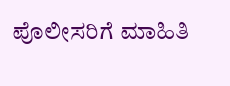ಪೊಲೀಸರಿಗೆ ಮಾಹಿತಿ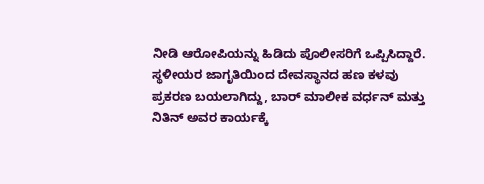ನೀಡಿ ಆರೋಪಿಯನ್ನು ಹಿಡಿದು ಪೊಲೀಸರಿಗೆ ಒಪ್ಪಿಸಿದ್ದಾರೆ.
ಸ್ಥಳೀಯರ ಜಾಗೃತಿಯಿಂದ ದೇವಸ್ಥಾನದ ಹಣ ಕಳವು ಪ್ರಕರಣ ಬಯಲಾಗಿದ್ದು, ಬಾರ್ ಮಾಲೀಕ ವರ್ಧನ್ ಮತ್ತು ನಿತಿನ್ ಅವರ ಕಾರ್ಯಕ್ಕೆ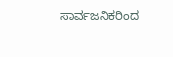ಸಾರ್ವಜನಿಕರಿಂದ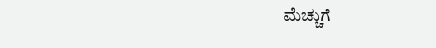ಮೆಚ್ಚುಗೆ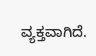ವ್ಯಕ್ತವಾಗಿದೆ.